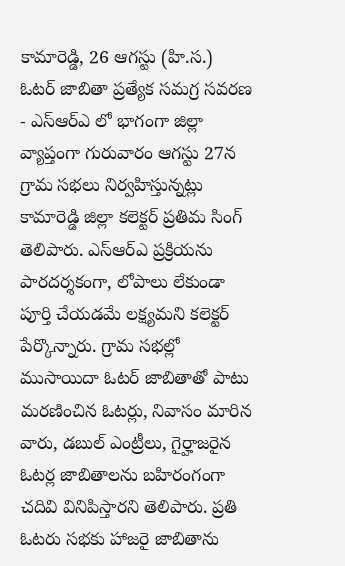కామారెడ్డి, 26 ఆగస్టు (హి.స.)
ఓటర్ జాబితా ప్రత్యేక సమగ్ర సవరణ - ఎస్ఆర్ఎ లో భాగంగా జిల్లా వ్యాప్తంగా గురువారం ఆగస్టు 27న గ్రామ సభలు నిర్వహిస్తున్నట్లు కామారెడ్డి జిల్లా కలెక్టర్ ప్రతిమ సింగ్ తెలిపారు. ఎస్ఆర్ఎ ప్రక్రియను పారదర్శకంగా, లోపాలు లేకుండా పూర్తి చేయడమే లక్ష్యమని కలెక్టర్ పేర్కొన్నారు. గ్రామ సభల్లో ముసాయిదా ఓటర్ జాబితాతో పాటు మరణించిన ఓటర్లు, నివాసం మారిన వారు, డబుల్ ఎంట్రీలు, గైర్హాజరైన ఓటర్ల జాబితాలను బహిరంగంగా చదివి వినిపిస్తారని తెలిపారు. ప్రతి ఓటరు సభకు హాజరై జాబితాను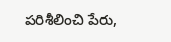పరిశీలించి పేరు,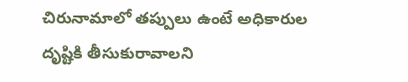చిరునామాలో తప్పులు ఉంటే అధికారుల దృష్టికి తీసుకురావాలని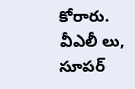కోరారు. వీఎలీ లు, సూపర్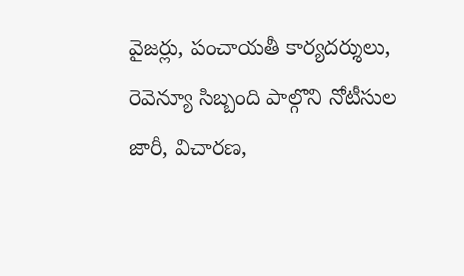వైజర్లు, పంచాయతీ కార్యదర్శులు, రెవెన్యూ సిబ్బంది పాల్గొని నోటీసుల జారీ, విచారణ,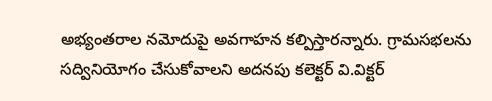అభ్యంతరాల నమోదుపై అవగాహన కల్పిస్తారన్నారు. గ్రామసభలను సద్వినియోగం చేసుకోవాలని అదనపు కలెక్టర్ వి.విక్టర్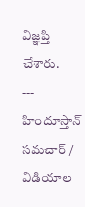విజ్ఞప్తి చేశారు.
---
హిందూస్తాన్ సమచార్ / విడియాల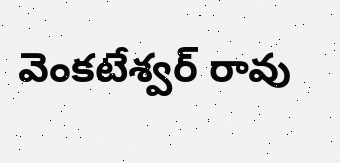వెంకటేశ్వర్ రావు